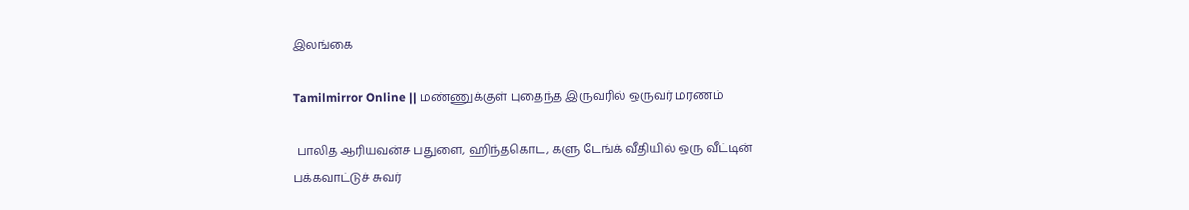இலங்கை

Tamilmirror Online || மண்ணுக்குள் புதைந்த இருவரில் ஒருவர் மரணம்

 பாலித ஆரியவன்ச பதுளை, ஹிந்தகொட, களு டேங்க் வீதியில் ஒரு வீட்டின் பக்கவாட்டுச் சுவர்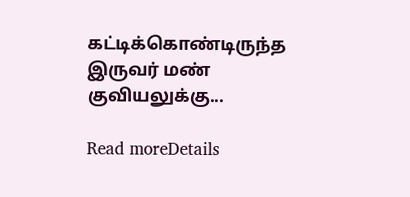கட்டிக்கொண்டிருந்த இருவர் மண் குவியலுக்கு...

Read moreDetails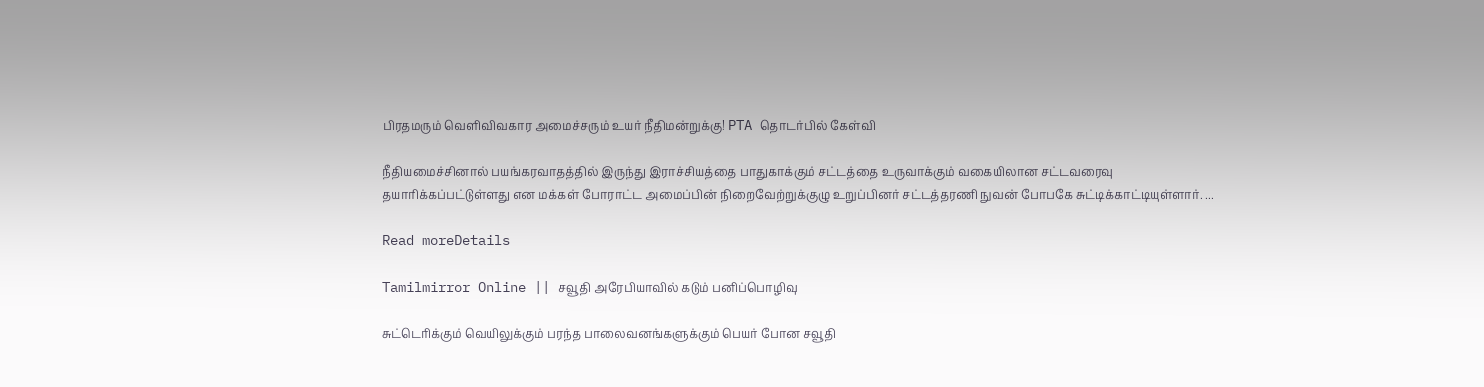பிரதமரும் வெளிவிவகார அமைச்சரும் உயர் நீதிமன்றுக்கு! PTA தொடர்பில் கேள்வி

நீதியமைச்சினால் பயங்கரவாதத்தில் இருந்து இராச்சியத்தை பாதுகாக்கும் சட்டத்தை உருவாக்கும் வகையிலான சட்டவரைவு தயாரிக்கப்பட்டுள்ளது என மக்கள் போராட்ட அமைப்பின் நிறைவேற்றுக்குழு உறுப்பினர் சட்டத்தரணி நுவன் போபகே சுட்டிக்காட்டியுள்ளார். ...

Read moreDetails

Tamilmirror Online || சவூதி அரேபியாவில் கடும் பனிப்பொழிவு

சுட்டெரிக்கும் வெயிலுக்கும் பரந்த பாலைவனங்களுக்கும் பெயர் போன சவூதி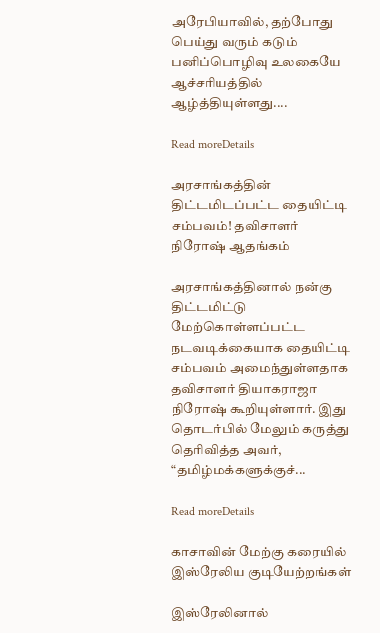அரேபியாவில், தற்போது பெய்து வரும் கடும் பனிப்பொழிவு உலகையே ஆச்சரியத்தில் ஆழ்த்தியுள்ளது....

Read moreDetails

அரசாங்கத்தின் திட்டமிடப்பட்ட தையிட்டி சம்பவம்! தவிசாளர் நிரோஷ் ஆதங்கம்

அரசாங்கத்தினால் நன்கு திட்டமிட்டு மேற்கொள்ளப்பட்ட நடவடிக்கையாக தையிட்டி சம்பவம் அமைந்துள்ளதாக தவிசாளர் தியாகராஜா நிரோஷ் கூறியுள்ளார். இது தொடர்பில் மேலும் கருத்து தெரிவித்த அவர், “தமிழ்மக்களுக்குச்...

Read moreDetails

காசாவின் மேற்கு கரையில் இஸ்ரேலிய குடியேற்றங்கள்

இஸ்ரேலினால்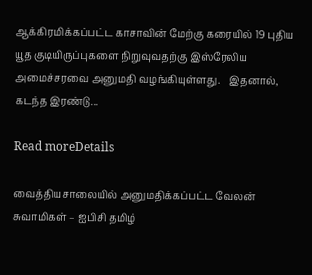ஆக்கிரமிக்கப்பட்ட காசாவின் மேற்கு கரையில் 19 புதிய யூத குடியிருப்புகளை நிறுவுவதற்கு இஸ்ரேலிய அமைச்சரவை அனுமதி வழங்கியுள்ளது.   இதனால், கடந்த இரண்டு...

Read moreDetails

வைத்தியசாலையில் அனுமதிக்கப்பட்ட வேலன் சுவாமிகள் – ஐபிசி தமிழ்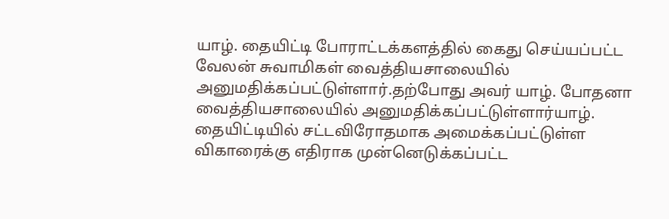யாழ். தையிட்டி போராட்டக்களத்தில் கைது செய்யப்பட்ட வேலன் சுவாமிகள் வைத்தியசாலையில் அனுமதிக்கப்பட்டுள்ளார்.தற்போது அவர் யாழ். போதனா வைத்தியசாலையில் அனுமதிக்கப்பட்டுள்ளார்யாழ். தையிட்டியில் சட்டவிரோதமாக அமைக்கப்பட்டுள்ள விகாரைக்கு எதிராக முன்னெடுக்கப்பட்ட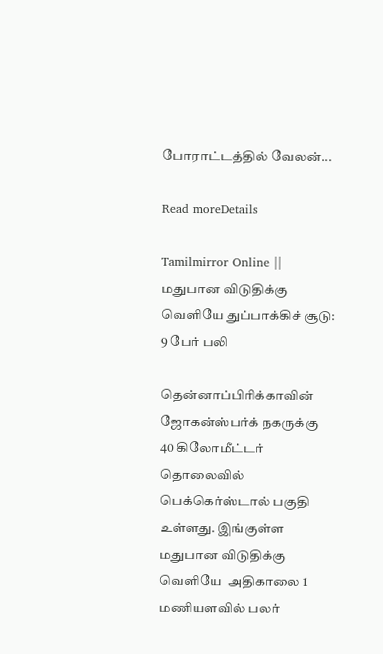போராட்டத்தில் வேலன்...

Read moreDetails

Tamilmirror Online || மதுபான விடுதிக்கு வெளியே துப்பாக்கிச் சூடு: 9 பேர் பலி

தென்னாப்பிரிக்காவின் ஜோகன்ஸ்பர்க் நகருக்கு 40 கிலோமீட்டர் தொலைவில் பெக்கெர்ஸ்டால் பகுதி உள்ளது. இங்குள்ள மதுபான விடுதிக்கு வெளியே  அதிகாலை 1 மணியளவில் பலர்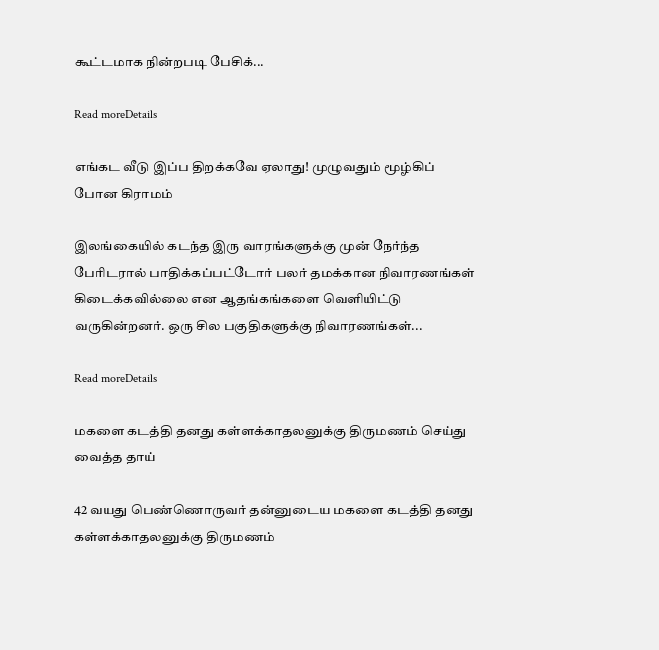கூட்டமாக நின்றபடி பேசிக்...

Read moreDetails

எங்கட வீடு இப்ப திறக்கவே ஏலாது! முழுவதும் மூழ்கிப் போன கிராமம்

இலங்கையில் கடந்த இரு வாரங்களுக்கு முன் நேர்ந்த பேரிடரால் பாதிக்கப்பட்டோர் பலர் தமக்கான நிவாரணங்கள் கிடைக்கவில்லை என ஆதங்கங்களை வெளியிட்டு வருகின்றனர். ஒரு சில பகுதிகளுக்கு நிவாரணங்கள்...

Read moreDetails

மகளை கடத்தி தனது கள்ளக்காதலனுக்கு திருமணம் செய்து வைத்த தாய்

42 வயது பெண்ணொருவர் தன்னுடைய மகளை கடத்தி தனது கள்ளக்காதலனுக்கு திருமணம்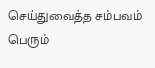செய்துவைத்த சம்பவம் பெரும்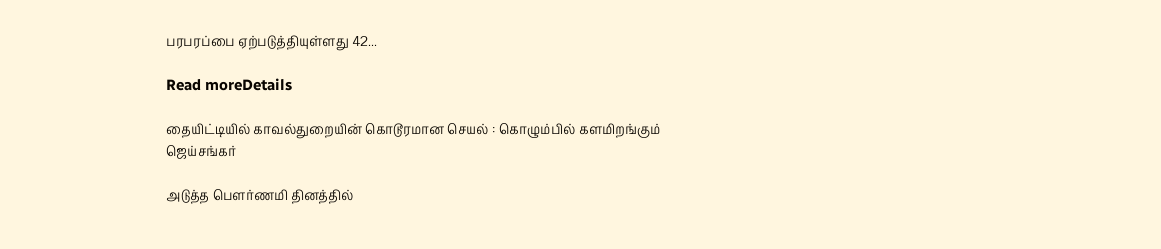பரபரப்பை ஏற்படுத்தியுள்ளது 42...

Read moreDetails

தையிட்டியில் காவல்துறையின் கொடூரமான செயல் : கொழும்பில் களமிறங்கும் ஜெய்சங்கர்

அடுத்த பௌர்ணமி தினத்தில்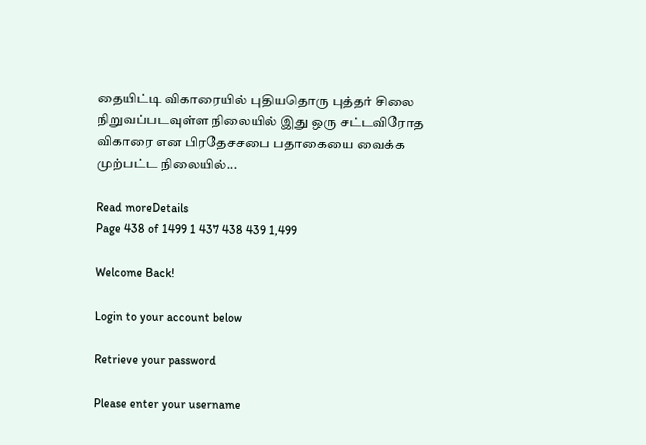தையிட்டி விகாரையில் புதியதொரு புத்தர் சிலை நிறுவப்படவுள்ள நிலையில் இது ஒரு சட்டவிரோத விகாரை என பிரதேசசபை பதாகையை வைக்க முற்பட்ட நிலையில்...

Read moreDetails
Page 438 of 1499 1 437 438 439 1,499

Welcome Back!

Login to your account below

Retrieve your password

Please enter your username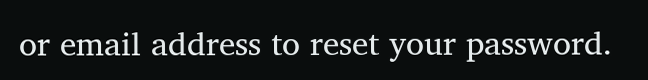or email address to reset your password.